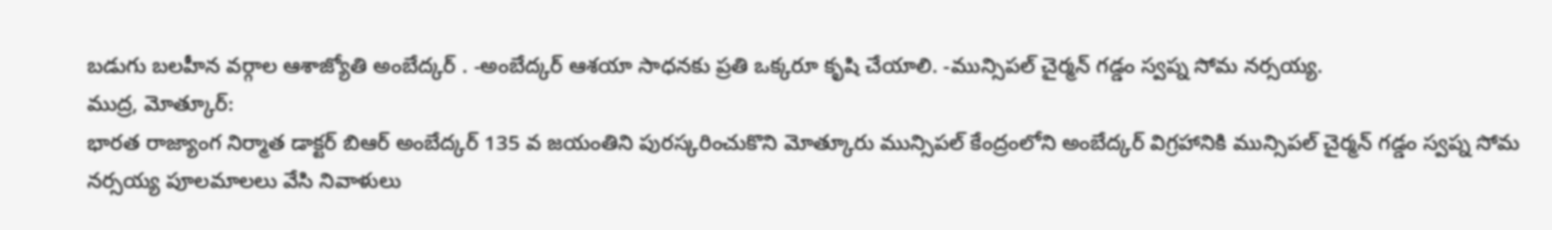బడుగు బలహీన వర్గాల ఆశాజ్యోతి అంబేద్కర్ . -అంబేద్కర్ ఆశయా సాధనకు ప్రతి ఒక్కరూ కృషి చేయాలి. -మున్సిపల్ చైర్మన్ గడ్డం స్వప్న సోమ నర్సయ్య.
ముద్ర, మోత్కూర్:
భారత రాజ్యాంగ నిర్మాత డాక్టర్ బిఆర్ అంబేద్కర్ 135 వ జయంతిని పురస్కరించుకొని మోత్కూరు మున్సిపల్ కేంద్రంలోని అంబేద్కర్ విగ్రహానికి మున్సిపల్ చైర్మన్ గడ్డం స్వప్న సోమ నర్సయ్య పూలమాలలు వేసి నివాళులు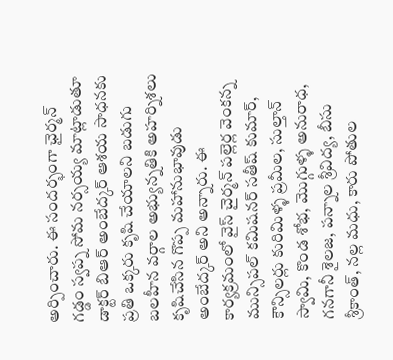అర్పించారు. ఈ సందర్భంగా ఛైర్మన్ గడ్డం స్వప్న సోమ నర్సయ్య మాట్లాడుతూ డాక్టర్ బిఆర్ అంబేద్కర్ ఆశయ సాధనకు ప్రతి ఒక్కరు కృషి చేయాలని బడుగు బలహీన వర్గాల అభ్యున్నతికి అహర్నిశలు కృషిచేసిన గొప్ప మహానుభావుడు అంబేద్కర్ అని అన్నారు. ఈ కార్యక్రమంలో వైస్ చైర్మన్ పల్లెర్ల వెంకన్న మున్సిపల్ కమిషనర్ సతీష్ కుమార్, కౌన్సిలర్లు కురిమిళ్ళ ప్రమీల, సుల్తాన్ స్వామి, కొండ శోభ, మొగ్గుళ్ళ అనురాధ, గనగానీ శైలజ, పన్నాల శ్రీవిద్య, బీసు శ్రీకాంత్, నల్ల మధు, కారు పోతుల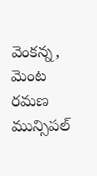వెంకన్న, మెంట రమణ మున్సిపల్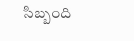సిబ్బంది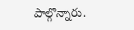పాల్గొన్నారు.